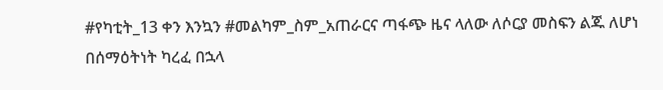#የካቲት_13 ቀን እንኳን #መልካም_ስም_አጠራርና ጣፋጭ ዜና ላለው ለሶርያ መስፍን ልጁ ለሆነ በሰማዕትነት ካረፈ በኋላ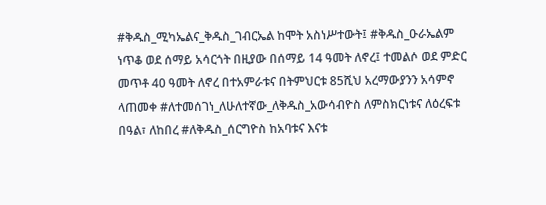#ቅዱስ_ሚካኤልና_ቅዱስ_ገብርኤል ከሞት አስነሥተውት፤ #ቅዱስ_ዑራኤልም ነጥቆ ወደ ሰማይ አሳርጎት በዚያው በሰማይ 14 ዓመት ለኖረ፤ ተመልሶ ወደ ምድር መጥቶ 40 ዓመት ለኖረ በተአምራቱና በትምህርቱ 85ሺህ አረማውያንን አሳምኖ ላጠመቀ #ለተመሰገነ_ለሁለተኛው_ለቅዱስ_አውሳብዮስ ለምስክርነቱና ለዕረፍቱ በዓል፣ ለከበረ #ለቅዱስ_ሰርግዮስ ከአባቱና እናቱ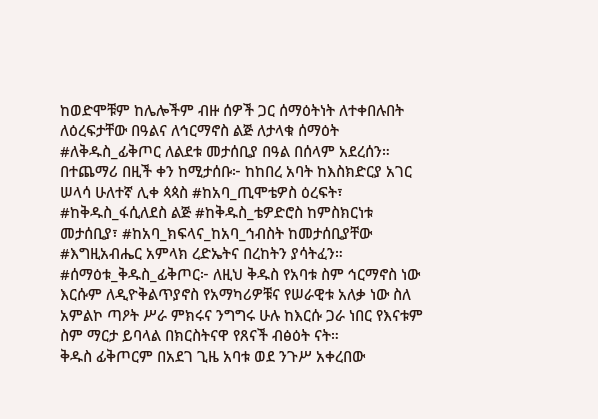ከወድሞቹም ከሌሎችም ብዙ ሰዎች ጋር ሰማዕትነት ለተቀበሉበት ለዕረፍታቸው በዓልና ለኅርማኖስ ልጅ ለታላቁ ሰማዕት #ለቅዱስ_ፊቅጦር ለልደቱ መታሰቢያ በዓል በሰላም አደረሰን። በተጨማሪ በዚች ቀን ከሚታሰቡ፦ ከከበረ አባት ከእስክድርያ አገር ሠላሳ ሁለተኛ ሊቀ ጳጳስ #ከአባ_ጢሞቴዎስ ዕረፍት፣ #ከቅዱስ_ፋሲለደስ ልጅ #ከቅዱስ_ቴዎድሮስ ከምስክርነቱ መታሰቢያ፣ #ከአባ_ክፍላና_ከአባ_ኅብስት ከመታሰቢያቸው #እግዚአብሔር አምላክ ረድኤትና በረከትን ያሳትፈን።
#ሰማዕቱ_ቅዱስ_ፊቅጦር፦ ለዚህ ቅዱስ የአባቱ ስም ኅርማኖስ ነው እርሱም ለዲዮቅልጥያኖስ የአማካሪዎቹና የሠራዊቱ አለቃ ነው ስለ አምልኮ ጣዖት ሥራ ምክሩና ንግግሩ ሁሉ ከእርሱ ጋራ ነበር የእናቱም ስም ማርታ ይባላል በክርስትናዋ የጸናች ብፅዕት ናት።
ቅዱስ ፊቅጦርም በአደገ ጊዜ አባቱ ወደ ንጉሥ አቀረበው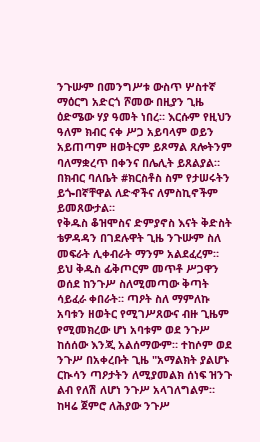ንጉሡም በመንግሥቱ ውስጥ ሦስተኛ ማዕርግ አድርጎ ሾመው በዚያን ጊዜ ዕድሜው ሃያ ዓመት ነበረ። እርሱም የዚህን ዓለም ክብር ናቀ ሥጋ አይባላም ወይን አይጠጣም ዘወትርም ይጾማል ጸሎትንም ባለማቋረጥ በቀንና በሌሊት ይጸልያል። በክብር ባለቤት #ክርስቶስ ስም የታሠሩትን ይጐበኛቸዋል ለድኆችና ለምስኪኖችም ይመጸውታል።
የቅዱስ ቆዝሞስና ድምያኖስ እናት ቅድስት ቴዎዳዳን በገደሉዋት ጊዜ ንጉሡም ስለ መፍራት ሊቀብራት ማንም አልደፈረም። ይህ ቅዱስ ፊቅጦርም መጥቶ ሥጋዋን ወሰደ ከንጉሥ ስለሚመጣው ቅጣት ሳይፈራ ቀበራት። ጣዖት ስለ ማምለኩ አባቱን ዘወትር የሚገሥጸውና ብዙ ጊዜም የሚመክረው ሆነ አባቱም ወደ ንጉሥ ከሰሰው እንጂ አልሰማውም። ተከሶም ወደ ንጉሥ በአቀረቡት ጊዜ "አማልክት ያልሆኑ ርኲሳን ጣዖታትን ለሚያመልክ ሰነፍ ዝንጉ ልብ የለሽ ለሆነ ንጉሥ አላገለግልም። ከዛሬ ጀምሮ ለሕያው ንጉሥ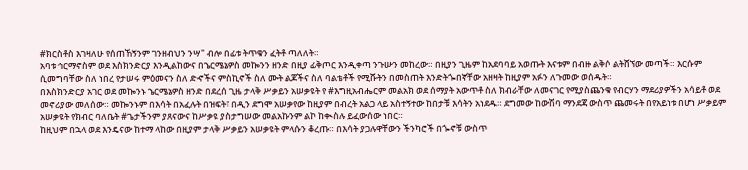#ክርስቶስ እገዛለሁ የሰጠኸኝንም ገንዘብህን ንሣ" ብሎ በፊቱ ትጥቁን ፈትቶ ጣለለት።
አባቱ ኅርማኖስም ወደ እስክንድርያ እንዲልከውና በኄርሜኔዎስ መኰንን ዘንድ በዚያ ፊቅጦር እንዲቀጣ ንጉሡን መከረው። በዚያን ጊዜም ከአደባባይ አወጡት እናቱም በብዙ ልቅሶ ልትሸኘው መጣች። እርሱም ሲመግባቸው ስለ ነበረ የታሠሩ ምዕመናን ስለ ድኆችና ምስኪኖች ስለ ሙት ልጆችና ስለ ባልቴቶች የሚሹትን በመስጠት እንድትጐበኛቸው አዘዛት ከዚያም አፉን ለጉመው ወሰዱት።
በእስክንድርያ አገር ወደ መኰንኑ ኄርሜኔዎስ ዘንድ በደረሰ ጊዜ ታላቅ ሥቃይን አሠቃዩት የ #እግዚአብሔርም መልአክ ወደ ሰማያት አውጥቶ ስለ ክብራቸው ለመናገር የሚያስጨንቁ የብርሃን ማደሪያዎችን አሳይቶ ወደ መኖሪያው መለሰው። መኰንኑም በእሳት በአፈሉት በዝፍት፣ በዲን ደግሞ አሠቃየው ከዚያም በብረት አልጋ ላይ አስተኝተው ከበታቹ እሳትን አነደዱ። ደግመው ከውሽባ ማንደጃ ውስጥ ጨመሩት በየአይነቱ በሆነ ሥቃይም አሠቃዩት የክብር ባለቤት #ጌታችንም ያጸናውና ከሥቃዩ ያስታግሠው መልአኩንም ልኮ ከቊስሉ ይፈውሰው ነበር።
ከዚህም በኋላ ወደ እንዴናው ከተማ ላከው በዚያም ታላቅ ሥቃይን አሠቃዩት ምላሱን ቆረጡ። በእሳት ያጋሉዋቸውን ችንካሮች በጐኖቹ ውስጥ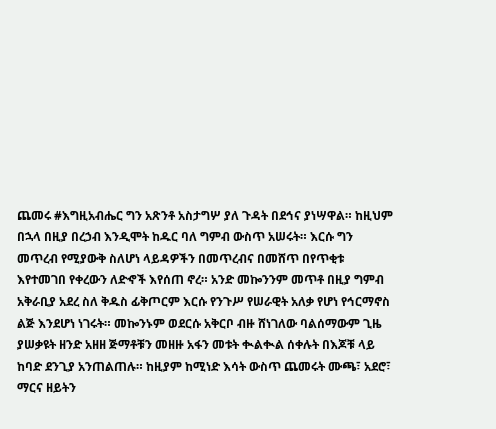ጨመሩ #እግዚአብሔር ግን አጽንቶ አስታግሦ ያለ ጉዳት በደኅና ያነሣዋል። ከዚህም በኋላ በዚያ በረኃብ እንዲሞት ከዱር ባለ ግምብ ውስጥ አሠሩት። እርሱ ግን መጥረብ የሚያውቅ ስለሆነ ላይዳዎችን በመጥረብና በመሸጥ በየጥቂቱ እየተመገበ የቀረውን ለድኆች እየሰጠ ኖረ። አንድ መኰንንም መጥቶ በዚያ ግምብ አቅራቢያ አደረ ስለ ቅዱስ ፊቅጦርም እርሱ የንጉሥ የሠራዊት አለቃ የሆነ የኅርማኖስ ልጅ እንደሆነ ነገሩት። መኰንኑም ወደርሱ አቅርቦ ብዙ ሸነገለው ባልሰማውም ጊዜ ያሠቃዩት ዘንድ አዘዘ ጅማቶቹን መዘዙ አፋን መቱት ቊልቊል ሰቀሉት በእጆቹ ላይ ከባድ ደንጊያ አንጠልጠሉ። ከዚያም ከሚነድ እሳት ውስጥ ጨመሩት ሙጫ፣ አደሮ፣ ማርና ዘይትን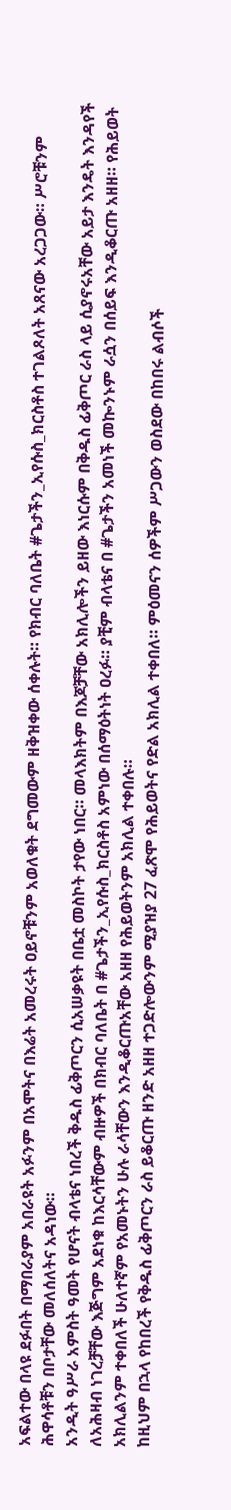አፍልተው በላዩ ደፉበት በማበራያም አበራዩት አፉንም በአሞትና በእሬት አመረሩት ዐይኖቹንም አወለቁት ደግመውም ዘቅዝቀው ሰቀሉት። የክብር ባለቤት #ጌታችን_ኢየሱስ_ክርስቶስ ተገልጾለት አጸናው አረጋጋው። ሥሮቹንም ሕዋሳቶቹን በቦታቸው መለሰለትና አዳነው።
አንዲት ዓሥራ አምስት ዓመት የሆናት ብላቴና ነበረች ቅዱስ ፊቅጦርን ሲአሠቃዩት በቤቷ መስኮት ታየው ነበር። መላእክትም በእጆቻቸው አክሊሎችን ይዘው እነርሱም በቅዱስ ፊቅጦር ራስ ላይ ሲያኖሩአቸው አይታ እንዴት እንዳየች ለአሕዛብ ነገረቻቸው እጅግም አደነቁ ከእርሳቸውም ብዙዎች በክብር ባለቤት በ #ጌታችን_ኢየሱስ_ክርስቶስ አምነው በሰማዕትነት ዐረፉ። ያቺም ብላቴና በ #ጌታችን አመነች መኰንኑም ራሷን በሰይፍ እንዲቆርጡ አዘዘ። የሕይወት አክሊልንም ተቀበለች ሁለተኛም የአመኑትን ሁሉ ራሳቸውን እንዲቆርጡአቸው አዘዘ የሕይወትንም አክሊል ተቀበሉ።
ከዚህም በኋላ የከበረች የቅዱስ ፊቅጦርን ራስ ይቆርጡ ዘንድ አዘዘ ተጋድሎውንም ሚያዝያ 27 ፈጽሞ የሕይወትና የድል አክሊል ተቀበለ። ምዕመናን ሰዎችም ሥጋውን ወስደው በከበሩ ልብሶች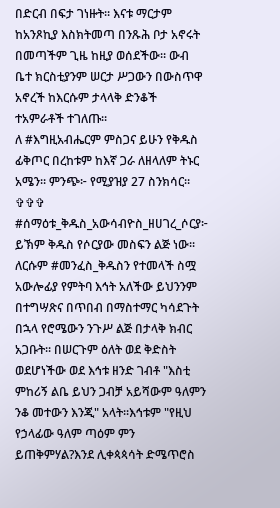በድርብ በፍታ ገነዙት። እናቱ ማርታም ከአንጾኪያ እስክትመጣ በንጹሕ ቦታ አኖሩት በመጣችም ጊዜ ከዚያ ወሰደችው። ውብ ቤተ ክርስቲያንም ሠርታ ሥጋውን በውስጥዋ አኖረች ከእርሱም ታላላቅ ድንቆች ተአምራቶች ተገለጡ።
ለ #እግዚአብሔርም ምስጋና ይሁን የቅዱስ ፊቅጦር በረከቱም ከእኛ ጋራ ለዘላለም ትኑር አሜን። ምንጭ፦ የሚያዝያ 27 ስንክሳር።
✞✞✞
#ሰማዕቱ_ቅዱስ_አውሳብዮስ_ዘሀገረ_ሶርያ፦ ይኽም ቅዱስ የሶርያው መስፍን ልጅ ነው፡፡ ለርሱም #መንፈስ_ቅዱስን የተመላች ስሟ አውሎፊያ የምትባ እኅት አለችው ይህንንም በተግሣጽና በጥበብ በማስተማር ካሳደጉት በኋላ የሮሜውን ንጉሥ ልጅ በታላቅ ክብር አጋቡት፡፡ በሠርጉም ዕለት ወደ ቅድስት ወደሆነችው ወደ እኅቱ ዘንድ ገብቶ "እስቲ ምከሪኝ ልቤ ይህን ጋብቻ አይሻውም ዓለምን ንቆ መተውን እንጂ" አላት፡፡እኅቱም "የዚህ የኃላፊው ዓለም ጣዕም ምን ይጠቅምሃል?እንደ ሊቀጳጳሳት ድሜጥሮስ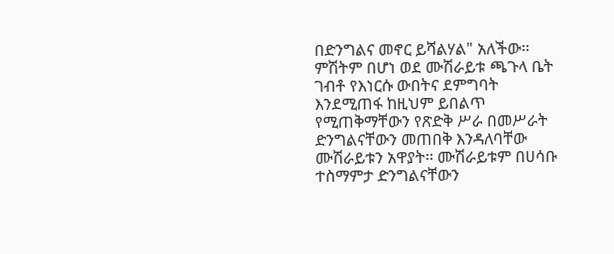በድንግልና መኖር ይሻልሃል" አለችው፡፡ ምሽትም በሆነ ወደ ሙሽራይቱ ጫጉላ ቤት ገብቶ የእነርሱ ውበትና ደምግባት እንደሚጠፋ ከዚህም ይበልጥ የሚጠቅማቸውን የጽድቅ ሥራ በመሥራት ድንግልናቸውን መጠበቅ እንዳለባቸው ሙሽራይቱን አዋያት፡፡ ሙሽራይቱም በሀሳቡ ተስማምታ ድንግልናቸውን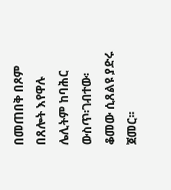በመጠበቅ በጾም በጸሎት እየዋሉ ሌሊትም ከባሕር ውስጥ፡ገብተው፡ቆመው ሲጸልዩ ያድሩ ጀመር፡፡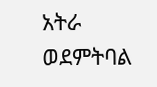አትራ ወደምትባል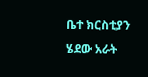ቤተ ክርስቲያን ሄደው አራት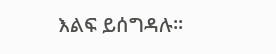እልፍ ይሰግዳሉ፡፡